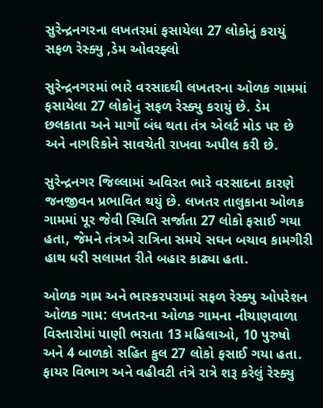સુરેન્દ્રનગરના લખતરમાં ફસાયેલા 27 લોકોનું કરાયું સફળ રેસ્ક્યુ ,ડેમ ઓવરફ્લો

સુરેન્દ્રનગરમાં ભારે વરસાદથી લખતરના ઓળક ગામમાં ફસાયેલા 27 લોકોનું સફળ રેસ્ક્યુ કરાયું છે. ડેમ છલકાતા અને માર્ગો બંધ થતા તંત્ર એલર્ટ મોડ પર છે અને નાગરિકોને સાવચેતી રાખવા અપીલ કરી છે.

સુરેન્દ્રનગર જિલ્લામાં અવિરત ભારે વરસાદના કારણે જનજીવન પ્રભાવિત થયું છે. લખતર તાલુકાના ઓળક ગામમાં પૂર જેવી સ્થિતિ સર્જાતા 27 લોકો ફસાઈ ગયા હતા, જેમને તંત્રએ રાત્રિના સમયે સઘન બચાવ કામગીરી હાથ ધરી સલામત રીતે બહાર કાઢ્યા હતા.

ઓળક ગામ અને ભાસ્કરપરામાં સફળ રેસ્ક્યુ ઓપરેશન
ઓળક ગામ: લખતરના ઓળક ગામના નીચાણવાળા વિસ્તારોમાં પાણી ભરાતા 13 મહિલાઓ, 10 પુરુષો અને 4 બાળકો સહિત કુલ 27 લોકો ફસાઈ ગયા હતા. ફાયર વિભાગ અને વહીવટી તંત્રે રાત્રે શરૂ કરેલું રેસ્ક્યુ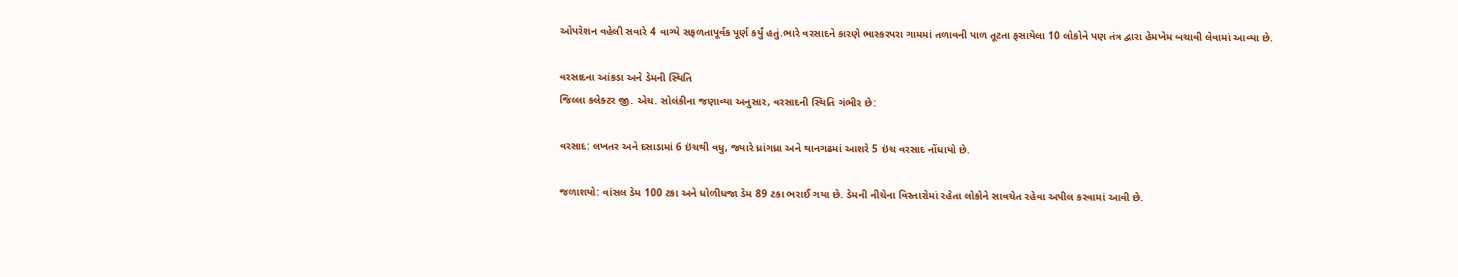ઓપરેશન વહેલી સવારે 4 વાગ્યે સફળતાપૂર્વક પૂર્ણ કર્યું હતું.ભારે વરસાદને કારણે ભાસ્કરપરા ગામમાં તળાવની પાળ તૂટતા ફસાયેલા 10 લોકોને પણ તંત્ર દ્વારા હેમખેમ બચાવી લેવામાં આવ્યા છે.

વરસાદના આંકડા અને ડેમની સ્થિતિ
જિલ્લા કલેક્ટર જી. એચ. સોલંકીના જણાવ્યા અનુસાર, વરસાદની સ્થિતિ ગંભીર છે:

વરસાદ: લખતર અને દસાડામાં 6 ઇંચથી વધુ, જ્યારે ધ્રાંગધ્રા અને થાનગઢમાં આશરે 5 ઇંચ વરસાદ નોંધાયો છે.

જળાશયો: વાંસલ ડેમ 100 ટકા અને ધોળીધજા ડેમ 89 ટકા ભરાઈ ગયા છે. ડેમની નીચેના વિસ્તારોમાં રહેતા લોકોને સાવચેત રહેવા અપીલ કરવામાં આવી છે.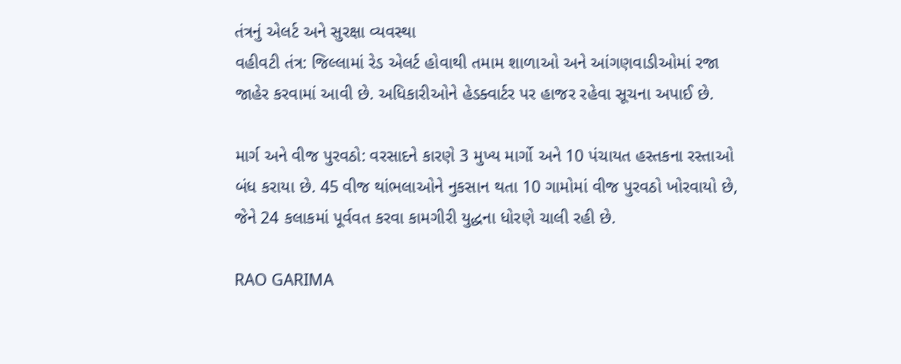તંત્રનું એલર્ટ અને સુરક્ષા વ્યવસ્થા
વહીવટી તંત્ર: જિલ્લામાં રેડ એલર્ટ હોવાથી તમામ શાળાઓ અને આંગણવાડીઓમાં રજા જાહેર કરવામાં આવી છે. અધિકારીઓને હેડક્વાર્ટર પર હાજર રહેવા સૂચના અપાઈ છે.

માર્ગ અને વીજ પુરવઠો: વરસાદને કારણે 3 મુખ્ય માર્ગો અને 10 પંચાયત હસ્તકના રસ્તાઓ બંધ કરાયા છે. 45 વીજ થાંભલાઓને નુકસાન થતા 10 ગામોમાં વીજ પુરવઠો ખોરવાયો છે, જેને 24 કલાકમાં પૂર્વવત કરવા કામગીરી યુદ્ધના ધોરણે ચાલી રહી છે.

RAO GARIMA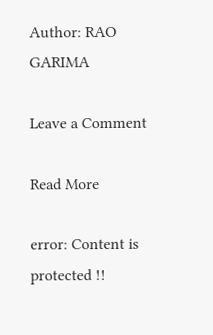Author: RAO GARIMA

Leave a Comment

Read More

error: Content is protected !!